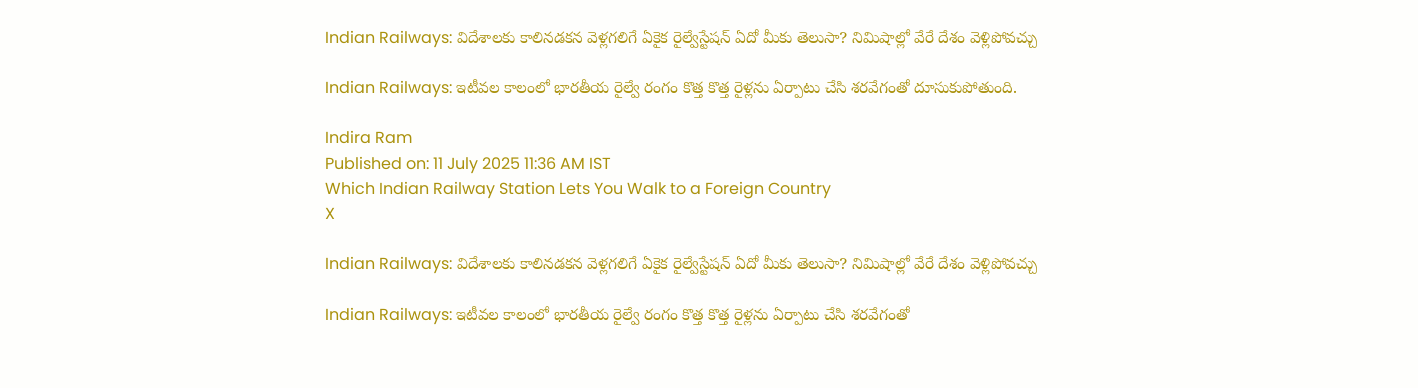Indian Railways: విదేశాలకు కాలినడకన వెళ్లగలిగే ఏకైక రైల్వేస్టేషన్ ఏదో మీకు తెలుసా? నిమిషాల్లో వేరే దేశం వెళ్లిపోవచ్చు

Indian Railways: ఇటీవల కాలంలో భారతీయ రైల్వే రంగం కొత్త కొత్త రైళ్లను ఏర్పాటు చేసి శరవేగంతో దూసుకుపోతుంది.

Indira Ram
Published on: 11 July 2025 11:36 AM IST
Which Indian Railway Station Lets You Walk to a Foreign Country
X

Indian Railways: విదేశాలకు కాలినడకన వెళ్లగలిగే ఏకైక రైల్వేస్టేషన్ ఏదో మీకు తెలుసా? నిమిషాల్లో వేరే దేశం వెళ్లిపోవచ్చు

Indian Railways: ఇటీవల కాలంలో భారతీయ రైల్వే రంగం కొత్త కొత్త రైళ్లను ఏర్పాటు చేసి శరవేగంతో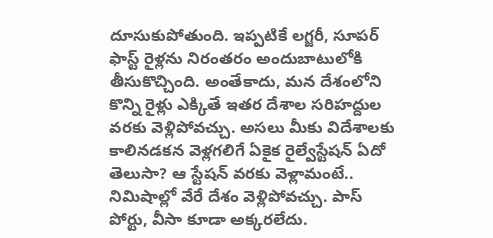దూసుకుపోతుంది. ఇప్పటికే లగ్జరీ, సూపర్ ఫాస్ట్ రైళ్లను నిరంతరం అందుబాటులోకి తీసుకొచ్చింది. అంతేకాదు, మన దేశంలోని కొన్ని రైళ్లు ఎక్కితే ఇతర దేశాల సరిహద్దుల వరకు వెళ్లిపోవచ్చు. అసలు మీకు విదేశాలకు కాలినడకన వెళ్లగలిగే ఏకైక రైల్వేస్టేషన్ ఏదో తెలుసా? ఆ స్టేషన్ వరకు వెళ్లామంటే.. నిమిషాల్లో వేరే దేశం వెళ్లిపోవచ్చు. పాస్ పోర్టు, వీసా కూడా అక్కరలేదు.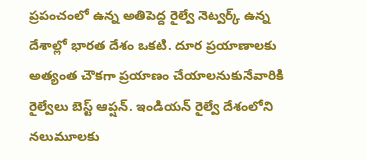ప్రపంచంలో ఉన్న అతిపెద్ద రైల్వే నెట్వర్క్ ఉన్న దేశాల్లో భారత దేశం ఒకటి. దూర ప్రయాణాలకు అత్యంత చౌకగా ప్రయాణం చేయాలనుకునేవారికి రైల్వేలు బెస్ట్ ఆప్షన్. ఇండియన్ రైల్వే దేశంలోని నలుమూలకు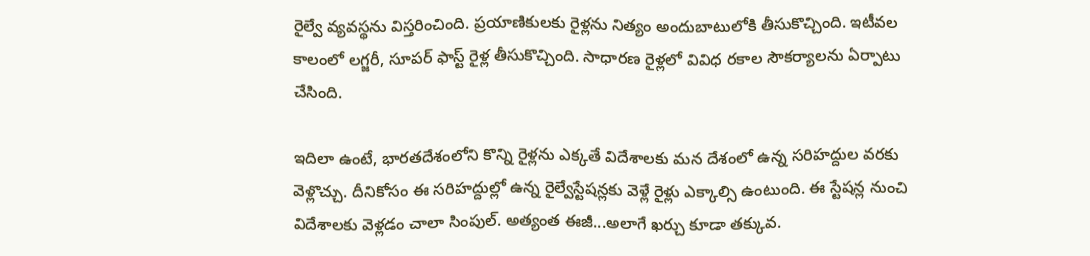రైల్వే వ్యవస్థను విస్తరించింది. ప్రయాణికులకు రైళ్లను నిత్యం అందుబాటులోకి తీసుకొచ్చింది. ఇటీవల కాలంలో లగ్జరీ, సూపర్ ఫాస్ట్ రైళ్ల తీసుకొచ్చింది. సాధారణ రైళ్లలో వివిధ రకాల సౌకర్యాలను ఏర్పాటు చేసింది.

ఇదిలా ఉంటే, భారతదేశంలోని కొన్ని రైళ్లను ఎక్కతే విదేశాలకు మన దేశంలో ఉన్న సరిహద్దుల వరకు వెళ్లొచ్చు. దీనికోసం ఈ సరిహద్దుల్లో ఉన్న రైల్వేస్టేషన్లకు వెళ్లే రైళ్లు ఎక్కాల్సి ఉంటుంది. ఈ స్టేషన్ల నుంచి విదేశాలకు వెళ్లడం చాలా సింపుల్. అత్యంత ఈజీ...అలాగే ఖర్చు కూడా తక్కువ.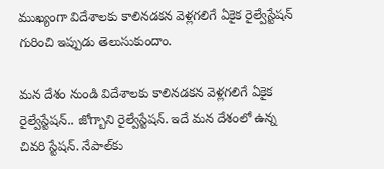ముఖ్యంగా విదేశాలకు కాలినడకన వెళ్లగలిగే ఏకైక రైల్వేస్టేషన్ గురించి ఇప్పుడు తెలుసుకుందాం.

మన దేశం నుండి విదేశాలకు కాలినడకన వెళ్లగలిగే ఏకైక రైల్వేస్టేషన్.. జోగ్బాని రైల్వేస్టేషన్. ఇదే మన దేశంలో ఉన్న చివరి స్టేషన్. నేపాల్‌కు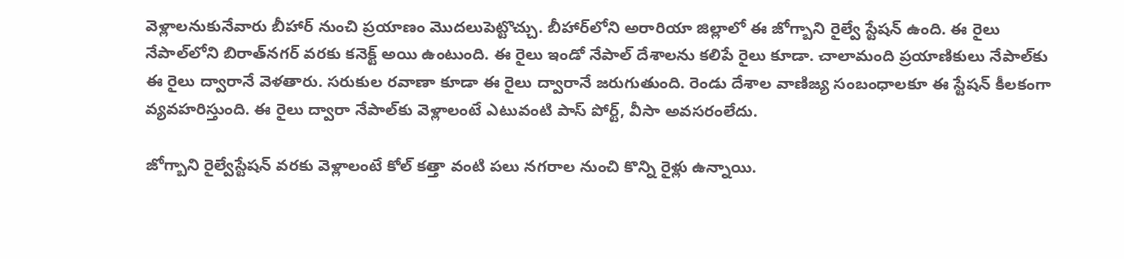వెళ్లాలనుకునేవారు బీహార్ నుంచి ప్రయాణం మొదలుపెట్టొచ్చు. బీహార్‌‌లోని అరారియా జిల్లాలో ఈ జోగ్బాని రైల్వే స్టేషన్ ఉంది. ఈ రైలు నేపాల్‌లోని బిరాత్‌నగర్ వరకు కనెక్ట్ అయి ఉంటుంది. ఈ రైలు ఇండో నేపాల్ దేశాలను కలిపే రైలు కూడా. చాలామంది ప్రయాణికులు నేపాల్‌కు ఈ రైలు ద్వారానే వెళతారు. సరుకుల రవాణా కూడా ఈ రైలు ద్వారానే జరుగుతుంది. రెండు దేశాల వాణిజ్య సంబంధాలకూ ఈ స్టేషన్ కీలకంగా వ్యవహరిస్తుంది. ఈ రైలు ద్వారా నేపాల్‌కు వెళ్లాలంటే ఎటువంటి పాస్ పోర్ట్, వీసా అవసరంలేదు.

జోగ్బాని రైల్వేస్టేషన్‌ వరకు వెళ్లాలంటే కోల్ కత్తా వంటి పలు నగరాల నుంచి కొన్ని రైళ్లు ఉన్నాయి.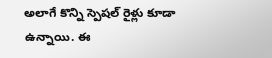అలాగే కొన్ని స్పెషల్ రైళ్లు కూడా ఉన్నాయి. ఈ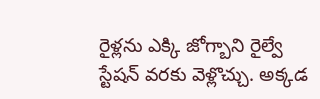రైళ్లను ఎక్కి జోగ్బాని రైల్వే స్టేషన్ వరకు వెళ్లొచ్చు. అక్కడ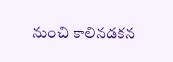నుంచి కాలినడకన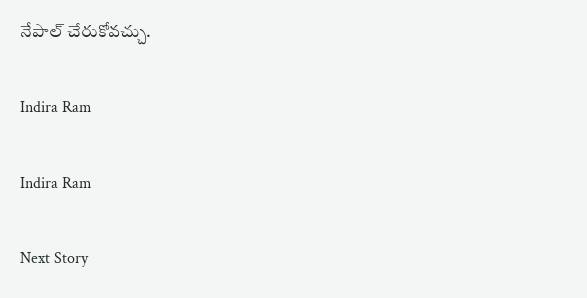నేపాల్ చేరుకోవచ్చు.

Indira Ram

Indira Ram

Next Story